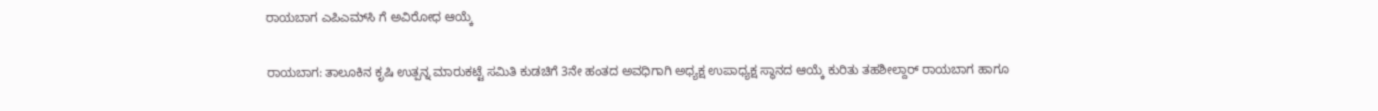ರಾಯಬಾಗ ಎಪಿಎಮ್‌ಸಿ ಗೆ ಅವಿರೋಧ ಆಯ್ಕೆ

ರಾಯಬಾಗ: ತಾಲೂಕಿನ ಕೃಷಿ ಉತ್ಪನ್ನ ಮಾರುಕಟ್ಟೆ ಸಮಿತಿ ಕುಡಚಿಗೆ 3ನೇ ಹಂತದ ಅವಧಿಗಾಗಿ ಅಧ್ಯಕ್ಷ ಉಪಾಧ್ಯಕ್ಷ ಸ್ಥಾನದ ಆಯ್ಕೆ ಕುರಿತು ತಹಶೀಲ್ದಾರ್ ರಾಯಬಾಗ ಹಾಗೂ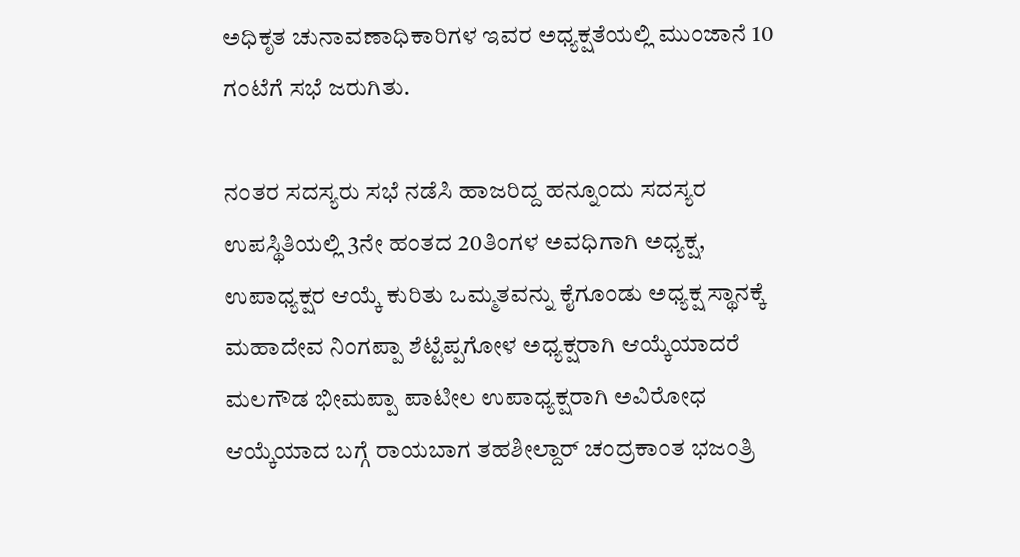ಅಧಿಕೃತ ಚುನಾವಣಾಧಿಕಾರಿಗಳ ಇವರ ಅಧ್ಯಕ್ಷತೆಯಲ್ಲಿ ಮುಂಜಾನೆ 10 ಗಂಟೆಗೆ ಸಭೆ ಜರುಗಿತು.

ನಂತರ ಸದಸ್ಯರು ಸಭೆ ನಡೆಸಿ ಹಾಜರಿದ್ದ ಹನ್ನೂಂದು ಸದಸ್ಯರ ಉಪಸ್ಥಿತಿಯಲ್ಲಿ 3ನೇ ಹಂತದ 20ತಿಂಗಳ ಅವಧಿಗಾಗಿ ಅಧ್ಯಕ್ಷ, ಉಪಾಧ್ಯಕ್ಷರ ಆಯ್ಕೆ ಕುರಿತು ಒಮ್ಮತವನ್ನು ಕೈಗೂಂಡು ಅಧ್ಯಕ್ಷ ಸ್ಥಾನಕ್ಕೆ ಮಹಾದೇವ ನಿಂಗಪ್ಪಾ ಶೆಟ್ಟೆಪ್ಪಗೋಳ ಅಧ್ಯಕ್ಷರಾಗಿ ಆಯ್ಕೆಯಾದರೆ ಮಲಗೌಡ ಭೀಮಪ್ಪಾ ಪಾಟೀಲ ಉಪಾಧ್ಯಕ್ಷರಾಗಿ ಅವಿರೋಧ ಆಯ್ಕೆಯಾದ ಬಗ್ಗೆ ರಾಯಬಾಗ ತಹಶೀಲ್ದಾರ್ ಚಂದ್ರಕಾಂತ ಭಜಂತ್ರಿ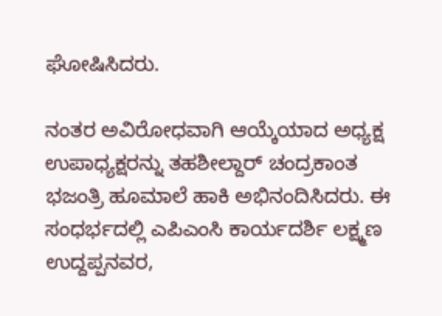ಘೋಷಿಸಿದರು.

ನಂತರ ಅವಿರೋಧವಾಗಿ ಆಯ್ಕೆಯಾದ ಅಧ್ಯಕ್ಷ ಉಪಾಧ್ಯಕ್ಷರನ್ನು ತಹಶೀಲ್ದಾರ್ ಚಂದ್ರಕಾಂತ ಭಜಂತ್ರಿ ಹೂಮಾಲೆ ಹಾಕಿ ಅಭಿನಂದಿಸಿದರು. ಈ ಸಂಧರ್ಭದಲ್ಲಿ ಎಪಿಎಂಸಿ ಕಾರ್ಯದರ್ಶಿ ಲಕ್ಷ್ಮಣ ಉದ್ದಪ್ಪನವರ,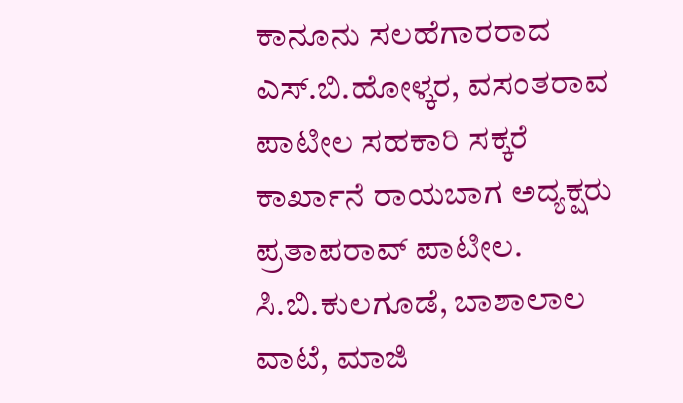ಕಾನೂನು ಸಲಹೆಗಾರರಾದ ಎಸ್.ಬಿ.ಹೋಳ್ಕರ, ವಸಂತರಾವ ಪಾಟೀಲ ಸಹಕಾರಿ ಸಕ್ಕರೆ ಕಾರ್ಖಾನೆ ರಾಯಬಾಗ ಅದ್ಯಕ್ಷರು ಪ್ರತಾಪರಾವ್ ಪಾಟೀಲ. ಸಿ.ಬಿ.ಕುಲಗೂಡೆ, ಬಾಶಾಲಾಲ ವಾಟೆ, ಮಾಜಿ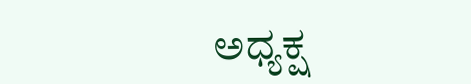ಅಧ್ಯಕ್ಷ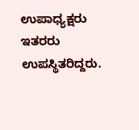ಉಪಾಧ್ಯಕ್ಷರು ಇತರರು ಉಪಸ್ಥಿತರಿದ್ದರು.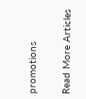promotions

Read More Articles